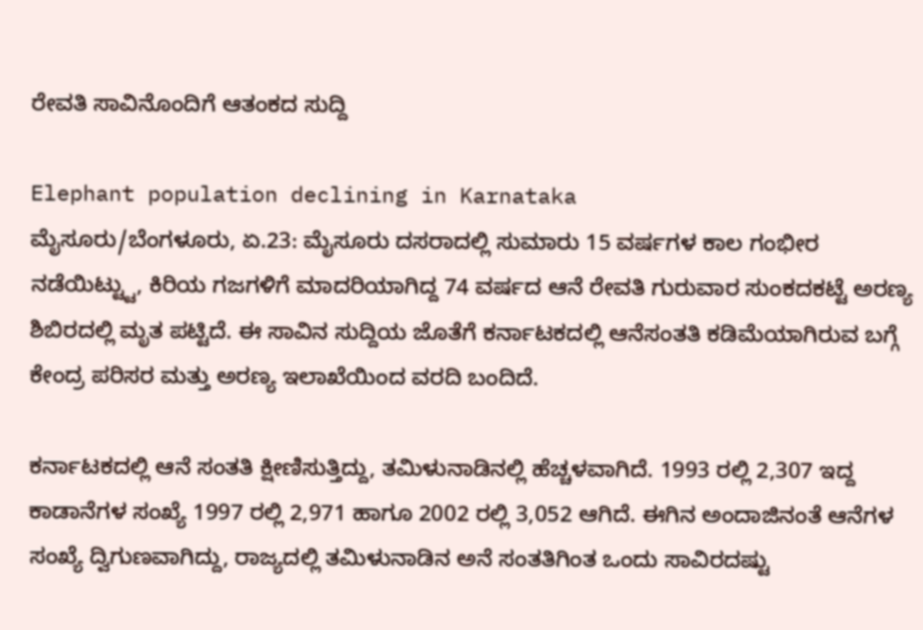ರೇವತಿ ಸಾವಿನೊಂದಿಗೆ ಆತಂಕದ ಸುದ್ದಿ

Elephant population declining in Karnataka
ಮೈಸೂರು/ಬೆಂಗಳೂರು, ಏ.23: ಮೈಸೂರು ದಸರಾದಲ್ಲಿ ಸುಮಾರು 15 ವರ್ಷಗಳ ಕಾಲ ಗಂಭೀರ ನಡೆಯಿಟ್ಟ್ಟು, ಕಿರಿಯ ಗಜಗಳಿಗೆ ಮಾದರಿಯಾಗಿದ್ದ 74 ವರ್ಷದ ಆನೆ ರೇವತಿ ಗುರುವಾರ ಸುಂಕದಕಟ್ಟೆ ಅರಣ್ಯ ಶಿಬಿರದಲ್ಲಿ ಮೃತ ಪಟ್ಟಿದೆ. ಈ ಸಾವಿನ ಸುದ್ದಿಯ ಜೊತೆಗೆ ಕರ್ನಾಟಕದಲ್ಲಿ ಆನೆಸಂತತಿ ಕಡಿಮೆಯಾಗಿರುವ ಬಗ್ಗೆ ಕೇಂದ್ರ ಪರಿಸರ ಮತ್ತು ಅರಣ್ಯ ಇಲಾಖೆಯಿಂದ ವರದಿ ಬಂದಿದೆ.

ಕರ್ನಾಟಕದಲ್ಲಿ ಆನೆ ಸಂತತಿ ಕ್ಷೀಣಿಸುತ್ತಿದ್ದು, ತಮಿಳುನಾಡಿನಲ್ಲಿ ಹೆಚ್ಚಳವಾಗಿದೆ. 1993 ರಲ್ಲಿ 2,307 ಇದ್ದ ಕಾಡಾನೆಗಳ ಸಂಖ್ಯೆ 1997 ರಲ್ಲಿ 2,971 ಹಾಗೂ 2002 ರಲ್ಲಿ 3,052 ಆಗಿದೆ. ಈಗಿನ ಅಂದಾಜಿನಂತೆ ಆನೆಗಳ ಸಂಖ್ಯೆ ದ್ವಿಗುಣವಾಗಿದ್ದು, ರಾಜ್ಯದಲ್ಲಿ ತಮಿಳುನಾಡಿನ ಅನೆ ಸಂತತಿಗಿಂತ ಒಂದು ಸಾವಿರದಷ್ಟು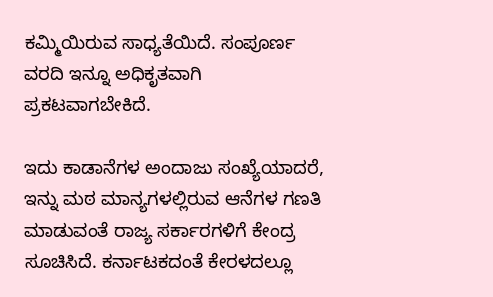ಕಮ್ಮಿಯಿರುವ ಸಾಧ್ಯತೆಯಿದೆ. ಸಂಪೂರ್ಣ ವರದಿ ಇನ್ನೂ ಅಧಿಕೃತವಾಗಿ ಪ್ರಕಟವಾಗಬೇಕಿದೆ.

ಇದು ಕಾಡಾನೆಗಳ ಅಂದಾಜು ಸಂಖ್ಯೆಯಾದರೆ, ಇನ್ನು ಮಠ ಮಾನ್ಯಗಳಲ್ಲಿರುವ ಆನೆಗಳ ಗಣತಿ ಮಾಡುವಂತೆ ರಾಜ್ಯ ಸರ್ಕಾರಗಳಿಗೆ ಕೇಂದ್ರ ಸೂಚಿಸಿದೆ. ಕರ್ನಾಟಕದಂತೆ ಕೇರಳದಲ್ಲೂ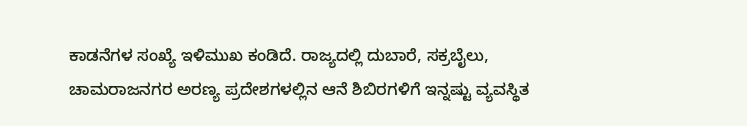ಕಾಡನೆಗಳ ಸಂಖ್ಯೆ ಇಳಿಮುಖ ಕಂಡಿದೆ. ರಾಜ್ಯದಲ್ಲಿ ದುಬಾರೆ, ಸಕ್ರಬೈಲು, ಚಾಮರಾಜನಗರ ಅರಣ್ಯ ಪ್ರದೇಶಗಳಲ್ಲಿನ ಆನೆ ಶಿಬಿರಗಳಿಗೆ ಇನ್ನಷ್ಟು ವ್ಯವಸ್ಥಿತ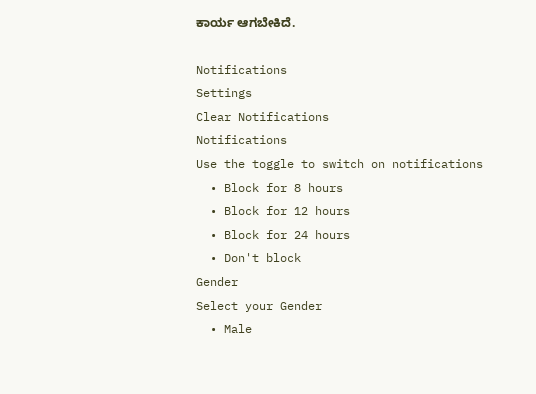ಕಾರ್ಯ ಆಗಬೇಕಿದೆ.

Notifications
Settings
Clear Notifications
Notifications
Use the toggle to switch on notifications
  • Block for 8 hours
  • Block for 12 hours
  • Block for 24 hours
  • Don't block
Gender
Select your Gender
  • Male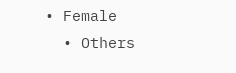• Female
  • Others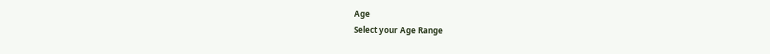Age
Select your Age Range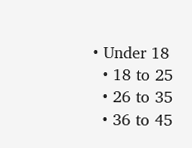• Under 18
  • 18 to 25
  • 26 to 35
  • 36 to 45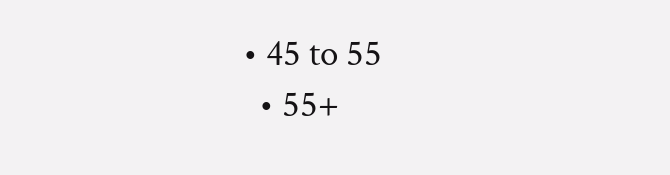• 45 to 55
  • 55+